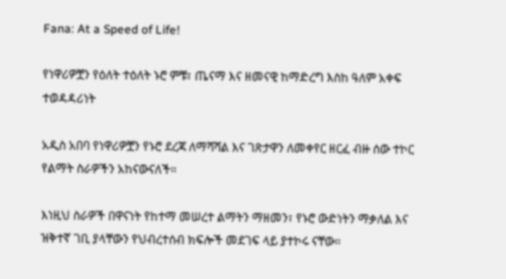Fana: At a Speed of Life!

የነዋሪዎቿን የዕለት ተዕለት ኑሮ ምቹ፣ ጤናማ እና ዘመናዊ ከማድረግ እስከ ዓለም አቀፍ ተወዳዳሪነት

አዲስ አበባ የነዋሪዎቿን የኑሮ ደረጃ ለማሻሻል እና ገጽታዋን ለመቀየር ዘርፈ ብዙ ሰው ተኮር የልማት ስራዎችን አከናውናለች።

እነዚህ ስራዎች በዋናነት የከተማ መሠረተ ልማትን ማዘመን፣ የኑሮ ውድነትን ማቃለል እና ዝቅተኛ ገቢ ያላቸውን የህብረተሰብ ክፍሎች መደገፍ ላይ ያተኮሩ ናቸው።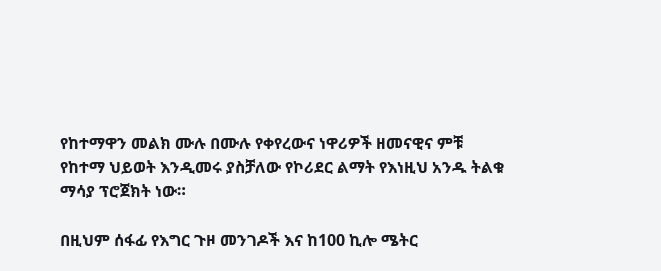የከተማዋን መልክ ሙሉ በሙሉ የቀየረውና ነዋሪዎች ዘመናዊና ምቹ የከተማ ህይወት እንዲመሩ ያስቻለው የኮሪደር ልማት የእነዚህ አንዱ ትልቁ ማሳያ ፕሮጀክት ነው።

በዚህም ሰፋፊ የእግር ጉዞ መንገዶች እና ከ100 ኪሎ ሜትር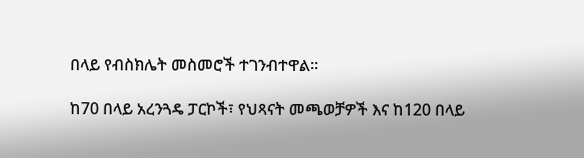በላይ የብስክሌት መስመሮች ተገንብተዋል።

ከ70 በላይ አረንጓዴ ፓርኮች፣ የህጻናት መጫወቻዎች እና ከ120 በላይ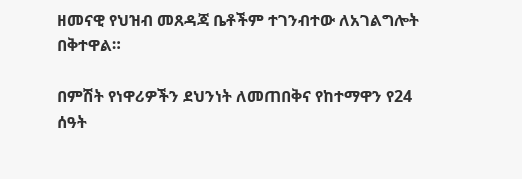ዘመናዊ የህዝብ መጸዳጃ ቤቶችም ተገንብተው ለአገልግሎት በቅተዋል።

በምሽት የነዋሪዎችን ደህንነት ለመጠበቅና የከተማዋን የ24 ሰዓት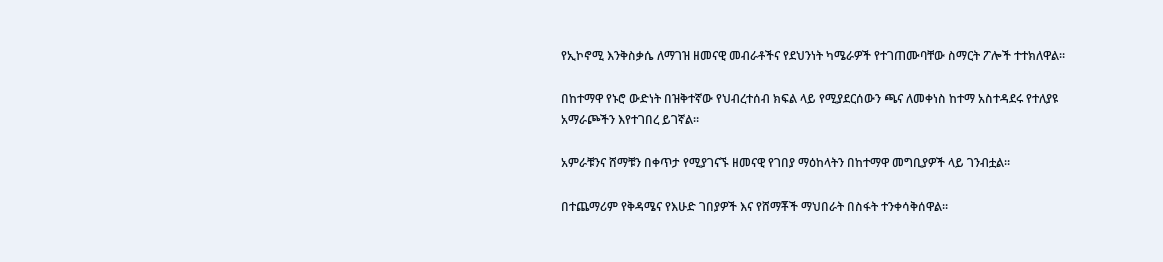የኢኮኖሚ እንቅስቃሴ ለማገዝ ዘመናዊ መብራቶችና የደህንነት ካሜራዎች የተገጠሙባቸው ስማርት ፖሎች ተተክለዋል።

በከተማዋ የኑሮ ውድነት በዝቅተኛው የህብረተሰብ ክፍል ላይ የሚያደርሰውን ጫና ለመቀነስ ከተማ አስተዳደሩ የተለያዩ አማራጮችን እየተገበረ ይገኛል።

አምራቹንና ሸማቹን በቀጥታ የሚያገናኙ ዘመናዊ የገበያ ማዕከላትን በከተማዋ መግቢያዎች ላይ ገንብቷል።

በተጨማሪም የቅዳሜና የእሁድ ገበያዎች እና የሸማቾች ማህበራት በስፋት ተንቀሳቅሰዋል።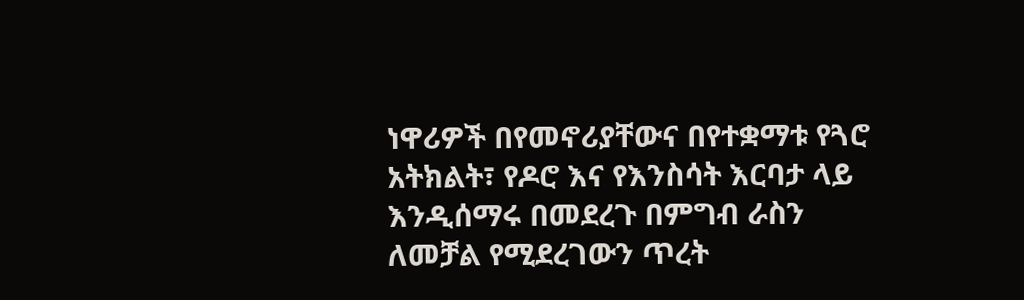ነዋሪዎች በየመኖሪያቸውና በየተቋማቱ የጓሮ አትክልት፣ የዶሮ እና የእንስሳት እርባታ ላይ እንዲሰማሩ በመደረጉ በምግብ ራስን ለመቻል የሚደረገውን ጥረት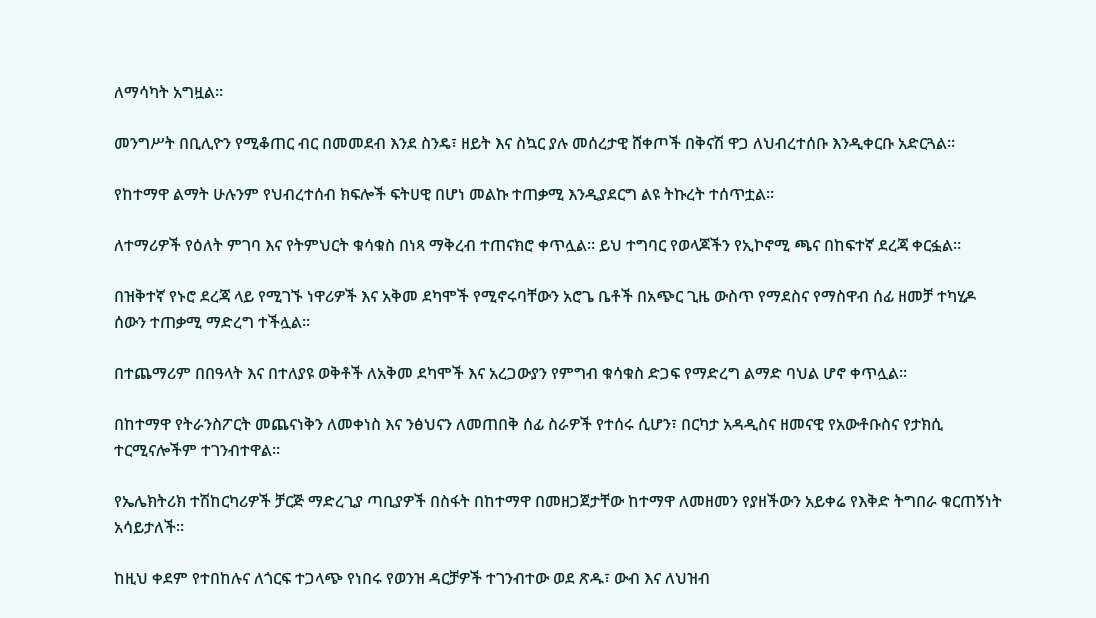ለማሳካት አግዟል።

መንግሥት በቢሊዮን የሚቆጠር ብር በመመደብ እንደ ስንዴ፣ ዘይት እና ስኳር ያሉ መሰረታዊ ሸቀጦች በቅናሽ ዋጋ ለህብረተሰቡ እንዲቀርቡ አድርጓል።

የከተማዋ ልማት ሁሉንም የህብረተሰብ ክፍሎች ፍትሀዊ በሆነ መልኩ ተጠቃሚ እንዲያደርግ ልዩ ትኩረት ተሰጥቷል።

ለተማሪዎች የዕለት ምገባ እና የትምህርት ቁሳቁስ በነጻ ማቅረብ ተጠናክሮ ቀጥሏል። ይህ ተግባር የወላጆችን የኢኮኖሚ ጫና በከፍተኛ ደረጃ ቀርፏል።

በዝቅተኛ የኑሮ ደረጃ ላይ የሚገኙ ነዋሪዎች እና አቅመ ደካሞች የሚኖሩባቸውን አሮጌ ቤቶች በአጭር ጊዜ ውስጥ የማደስና የማስዋብ ሰፊ ዘመቻ ተካሂዶ ሰውን ተጠቃሚ ማድረግ ተችሏል።

በተጨማሪም በበዓላት እና በተለያዩ ወቅቶች ለአቅመ ደካሞች እና አረጋውያን የምግብ ቁሳቁስ ድጋፍ የማድረግ ልማድ ባህል ሆኖ ቀጥሏል።

በከተማዋ የትራንስፖርት መጨናነቅን ለመቀነስ እና ንፅህናን ለመጠበቅ ሰፊ ስራዎች የተሰሩ ሲሆን፣ በርካታ አዳዲስና ዘመናዊ የአውቶቡስና የታክሲ ተርሚናሎችም ተገንብተዋል።

የኤሌክትሪክ ተሽከርካሪዎች ቻርጅ ማድረጊያ ጣቢያዎች በስፋት በከተማዋ በመዘጋጀታቸው ከተማዋ ለመዘመን የያዘችውን አይቀሬ የእቅድ ትግበራ ቁርጠኝነት አሳይታለች።

ከዚህ ቀደም የተበከሉና ለጎርፍ ተጋላጭ የነበሩ የወንዝ ዳርቻዎች ተገንብተው ወደ ጽዱ፣ ውብ እና ለህዝብ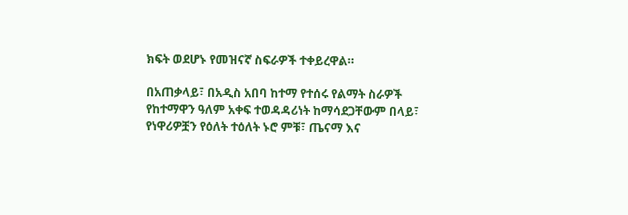ክፍት ወደሆኑ የመዝናኛ ስፍራዎች ተቀይረዋል።

በአጠቃላይ፣ በአዲስ አበባ ከተማ የተሰሩ የልማት ስራዎች የከተማዋን ዓለም አቀፍ ተወዳዳሪነት ከማሳደጋቸውም በላይ፣ የነዋሪዎቿን የዕለት ተዕለት ኑሮ ምቹ፣ ጤናማ እና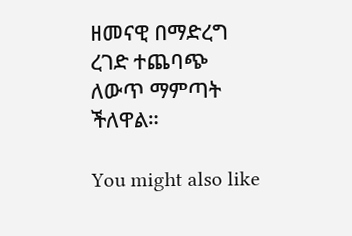ዘመናዊ በማድረግ ረገድ ተጨባጭ ለውጥ ማምጣት ችለዋል።

You might also like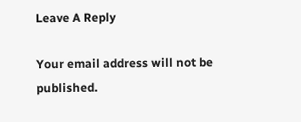Leave A Reply

Your email address will not be published.